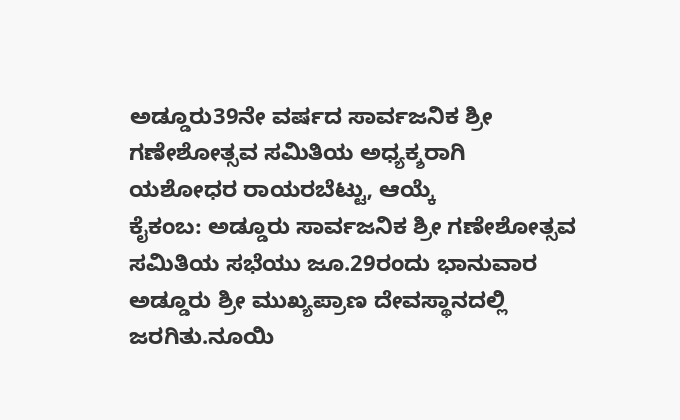ಅಡ್ಡೂರು39ನೇ ವರ್ಷದ ಸಾರ್ವಜನಿಕ ಶ್ರೀ ಗಣೇಶೋತ್ಸವ ಸಮಿತಿಯ ಅಧ್ಯಕ್ಶರಾಗಿ ಯಶೋಧರ ರಾಯರಬೆಟ್ಟು, ಆಯ್ಕೆ
ಕೈಕಂಬ: ಅಡ್ಡೂರು ಸಾರ್ವಜನಿಕ ಶ್ರೀ ಗಣೇಶೋತ್ಸವ ಸಮಿತಿಯ ಸಭೆಯು ಜೂ.29ರಂದು ಭಾನುವಾರ ಅಡ್ಡೂರು ಶ್ರೀ ಮುಖ್ಯಪ್ರಾಣ ದೇವಸ್ಥಾನದಲ್ಲಿ ಜರಗಿತು.ನೂಯಿ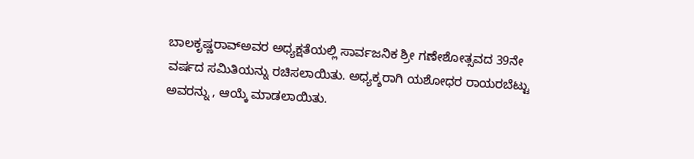ಬಾಲಕೃಷ್ಣರಾವ್ಅವರ ಅಧ್ಯಕ್ಷತೆಯಲ್ಲಿ ಸಾರ್ವಜನಿಕ ಶ್ರೀ ಗಣೇಶೋತ್ಸವದ 39ನೇ ವರ್ಷದ ಸಮಿತಿಯನ್ನು ರಚಿಸಲಾಯಿತು. ಅಧ್ಯಕ್ಶರಾಗಿ ಯಶೋಧರ ರಾಯರಬೆಟ್ಟು ಅವರನ್ನು , ಆಯ್ಕೆ ಮಾಡಲಾಯಿತು.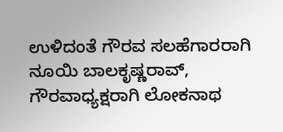ಉಳಿದಂತೆ ಗೌರವ ಸಲಹೆಗಾರರಾಗಿ ನೂಯಿ ಬಾಲಕೃಷ್ಣರಾವ್, ಗೌರವಾಧ್ಯಕ್ಷರಾಗಿ ಲೋಕನಾಥ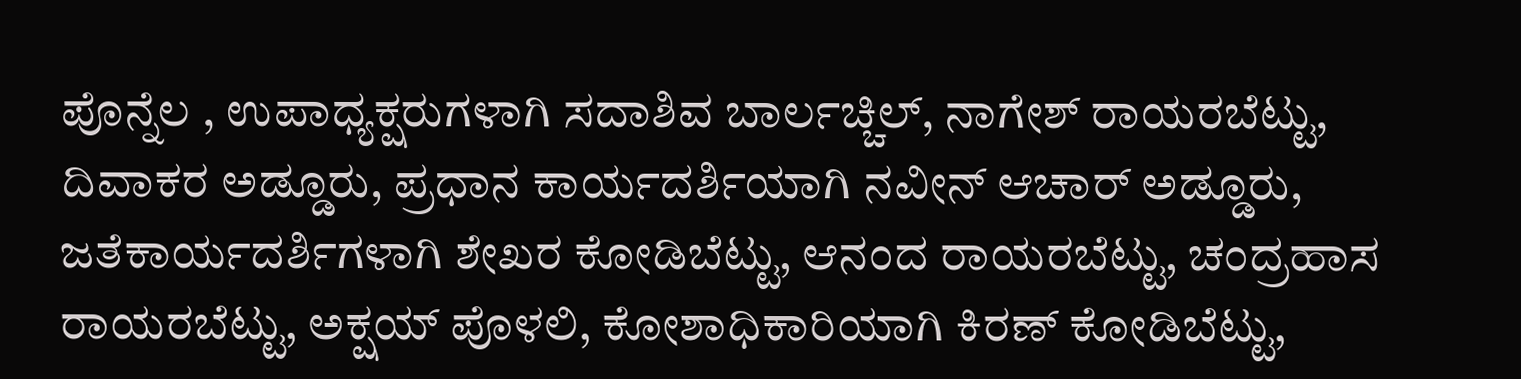ಪೊನ್ನೆಲ , ಉಪಾಧ್ಯಕ್ಷರುಗಳಾಗಿ ಸದಾಶಿವ ಬಾರ್ಲಚ್ಚಿಲ್, ನಾಗೇಶ್ ರಾಯರಬೆಟ್ಟು, ದಿವಾಕರ ಅಡ್ಡೂರು, ಪ್ರಧಾನ ಕಾರ್ಯದರ್ಶಿಯಾಗಿ ನವೀನ್ ಆಚಾರ್ ಅಡ್ಡೂರು, ಜತೆಕಾರ್ಯದರ್ಶಿಗಳಾಗಿ ಶೇಖರ ಕೋಡಿಬೆಟ್ಟು, ಆನಂದ ರಾಯರಬೆಟ್ಟು, ಚಂದ್ರಹಾಸ ರಾಯರಬೆಟ್ಟು, ಅಕ್ಷಯ್ ಪೊಳಲಿ, ಕೋಶಾಧಿಕಾರಿಯಾಗಿ ಕಿರಣ್ ಕೋಡಿಬೆಟ್ಟು,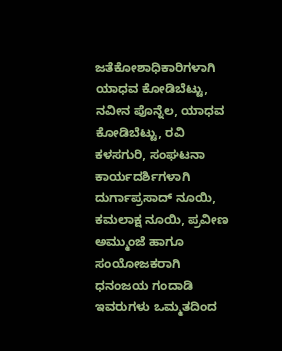ಜತೆಕೋಶಾಧಿಕಾರಿಗಳಾಗಿ ಯಾಧವ ಕೋಡಿಬೆಟ್ಟು, ನವೀನ ಪೊನ್ನೆಲ, ಯಾಧವ ಕೋಡಿಬೆಟ್ಟು, ರವಿ ಕಳಸಗುರಿ, ಸಂಘಟನಾ ಕಾರ್ಯದರ್ಶಿಗಳಾಗಿ ದುರ್ಗಾಪ್ರಸಾದ್ ನೂಯಿ, ಕಮಲಾಕ್ಷ ನೂಯಿ, ಪ್ರವೀಣ ಅಮ್ಮುಂಜೆ ಹಾಗೂ ಸಂಯೋಜಕರಾಗಿ ಧನಂಜಯ ಗಂದಾಡಿ ಇವರುಗಳು ಒಮ್ಮತದಿಂದ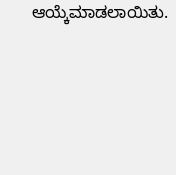ಆಯ್ಕೆಮಾಡಲಾಯಿತು.